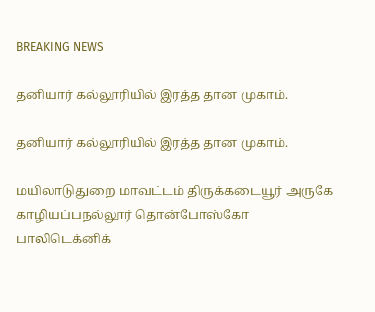BREAKING NEWS

தனியார் கல்லூரியில் இரத்த தான முகாம்.

தனியார் கல்லூரியில் இரத்த தான முகாம்.

மயிலாடுதுறை மாவட்டம் திருக்கடையூர் அருகே காழியப்பநல்லூர் தொன்போஸ்கோ பாலிடெக்னிக்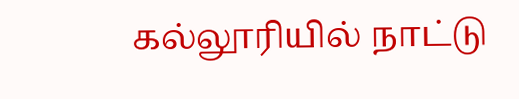கல்லூரியில் நாட்டு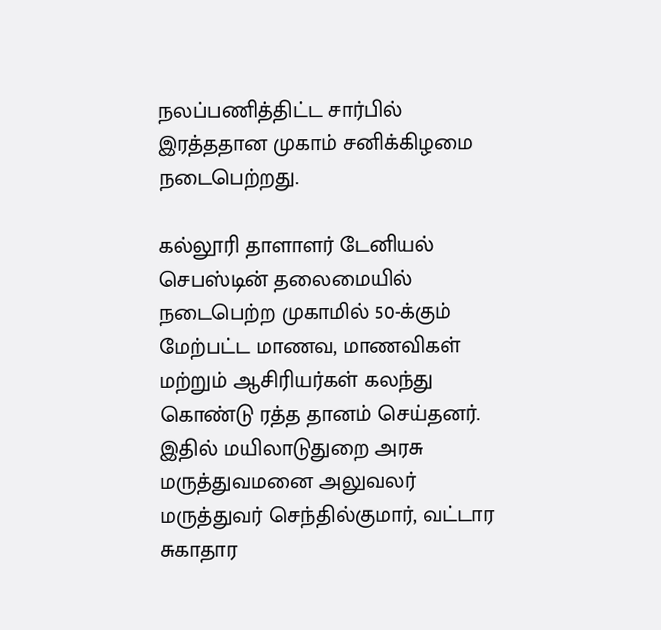நலப்பணித்திட்ட சார்பில் இரத்ததான முகாம் சனிக்கிழமை நடைபெற்றது.

கல்லூரி தாளாளர் டேனியல் செபஸ்டின் தலைமையில் நடைபெற்ற முகாமில் 50-க்கும் மேற்பட்ட மாணவ, மாணவிகள் மற்றும் ஆசிரியர்கள் கலந்து கொண்டு ரத்த தானம் செய்தனர். இதில் மயிலாடுதுறை அரசு மருத்துவமனை அலுவலர் மருத்துவர் செந்தில்குமார், வட்டார சுகாதார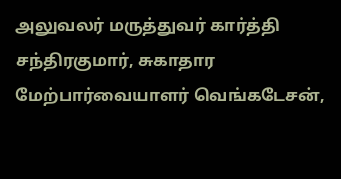அலுவலர் மருத்துவர் கார்த்தி சந்திரகுமார், சுகாதார மேற்பார்வையாளர் வெங்கடேசன்,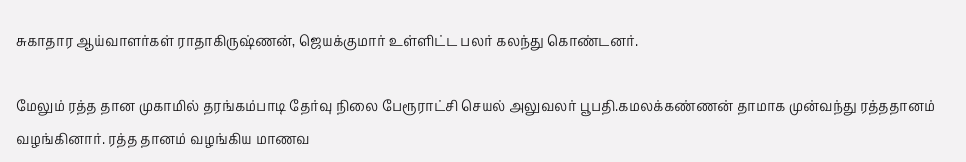சுகாதார ஆய்வாளர்கள் ராதாகிருஷ்ணன், ஜெயக்குமார் உள்ளிட்ட பலர் கலந்து கொண்டனர்.

மேலும் ரத்த தான முகாமில் தரங்கம்பாடி தேர்வு நிலை பேரூராட்சி செயல் அலுவலர் பூபதி.கமலக்கண்ணன் தாமாக முன்வந்து ரத்ததானம் வழங்கினார். ரத்த தானம் வழங்கிய மாணவ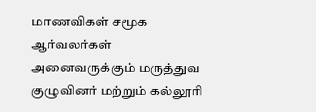மாணவிகள் சமூக ஆர்வலர்கள் அனைவருக்கும் மருத்துவ குழுவினர் மற்றும் கல்லூரி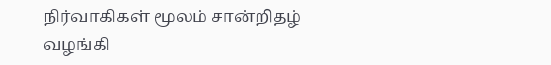நிர்வாகிகள் மூலம் சான்றிதழ் வழங்கி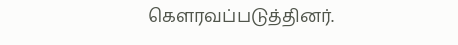கௌரவப்படுத்தினர்.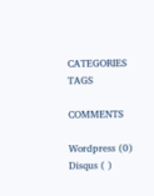CATEGORIES
TAGS

COMMENTS

Wordpress (0)
Disqus ( )